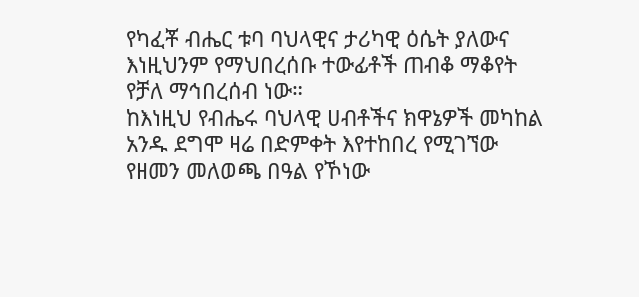የካፈቾ ብሔር ቱባ ባህላዊና ታሪካዊ ዕሴት ያለውና እነዚህንም የማህበረሰቡ ተውፊቶች ጠብቆ ማቆየት የቻለ ማኅበረሰብ ነው።
ከእነዚህ የብሔሩ ባህላዊ ሀብቶችና ክዋኔዎች መካከል አንዱ ደግሞ ዛሬ በድምቀት እየተከበረ የሚገኘው የዘመን መለወጫ በዓል የኾነው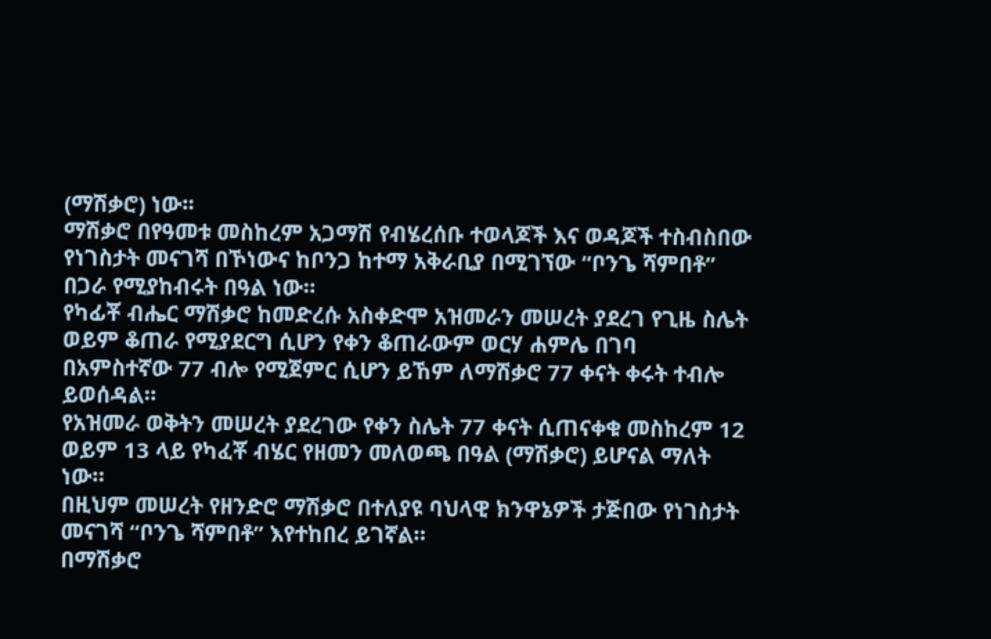(ማሽቃሮ) ነው፡፡
ማሽቃሮ በየዓመቱ መስከረም አጋማሽ የብሄረሰቡ ተወላጆች እና ወዳጆች ተስብስበው የነገስታት መናገሻ በኾነውና ከቦንጋ ከተማ አቅራቢያ በሚገኘው “ቦንጌ ሻምበቶ” በጋራ የሚያከብሩት በዓል ነው።
የካፊቾ ብሔር ማሽቃሮ ከመድረሱ አስቀድሞ አዝመራን መሠረት ያደረገ የጊዜ ስሌት ወይም ቆጠራ የሚያደርግ ሲሆን የቀን ቆጠራውም ወርሃ ሐምሌ በገባ በአምስተኛው 77 ብሎ የሚጀምር ሲሆን ይኸም ለማሽቃሮ 77 ቀናት ቀሩት ተብሎ ይወሰዳል።
የአዝመራ ወቅትን መሠረት ያደረገው የቀን ስሌት 77 ቀናት ሲጠናቀቁ መስከረም 12 ወይም 13 ላይ የካፈቾ ብሄር የዘመን መለወጫ በዓል (ማሽቃሮ) ይሆናል ማለት ነው።
በዚህም መሠረት የዘንድሮ ማሽቃሮ በተለያዩ ባህላዊ ክንዋኔዎች ታጅበው የነገስታት መናገሻ “ቦንጌ ሻምበቶ” እየተከበረ ይገኛል።
በማሽቃሮ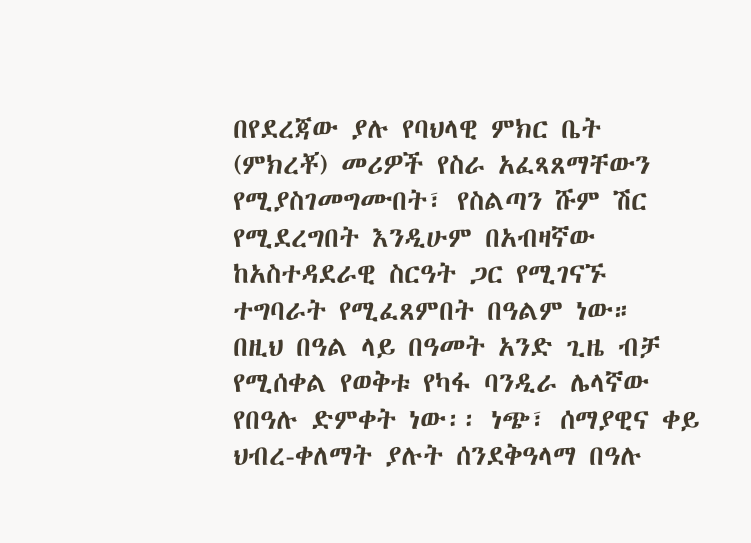በየደረጃው ያሉ የባህላዊ ምክር ቤት (ምክረቾ) መሪዎች የስራ አፈጻጸማቸውን የሚያስገመግሙበት፣ የስልጣን ሹም ሽር የሚደረግበት እንዲሁም በአብዛኛው ከአስተዳደራዊ ስርዓት ጋር የሚገናኙ ተግባራት የሚፈጸምበት በዓልም ነው።
በዚህ በዓል ላይ በዓመት አንድ ጊዜ ብቻ የሚሰቀል የወቅቱ የካፋ ባንዲራ ሌላኛው የበዓሉ ድምቀት ነው፡፡ ነጭ፣ ሰማያዊና ቀይ ህብረ-ቀለማት ያሉት ሰንደቅዓላማ በዓሉ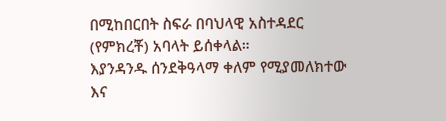በሚከበርበት ስፍራ በባህላዊ አስተዳደር (የምክረቾ) አባላት ይሰቀላል።
እያንዳንዱ ሰንደቅዓላማ ቀለም የሚያመለክተው እና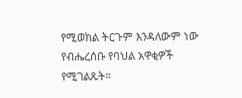የሚወክል ትርጉም እንዳለውም ነው የብሔረሰቡ የባህል አዋቂዎች የሚገልጹት።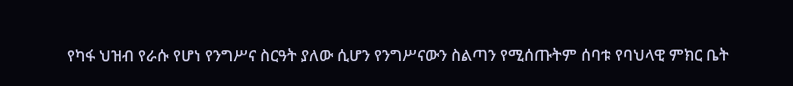የካፋ ህዝብ የራሱ የሆነ የንግሥና ስርዓት ያለው ሲሆን የንግሥናውን ስልጣን የሚሰጡትም ሰባቱ የባህላዊ ምክር ቤት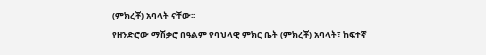(ምክረቾ) አባላት ናቸው፡፡
የዘንድሮው ማሽቃሮ በዓልም የባህላዊ ምክር ቤት (ምክረቾ) አባላት፣ ከፍተኛ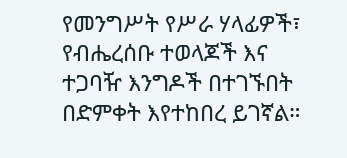የመንግሥት የሥራ ሃላፊዎች፣ የብሔረሰቡ ተወላጆች እና ተጋባዥ እንግዶች በተገኙበት በድምቀት እየተከበረ ይገኛል።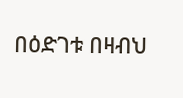በዕድገቱ በዛብህ